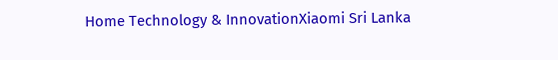Home Technology & InnovationXiaomi Sri Lanka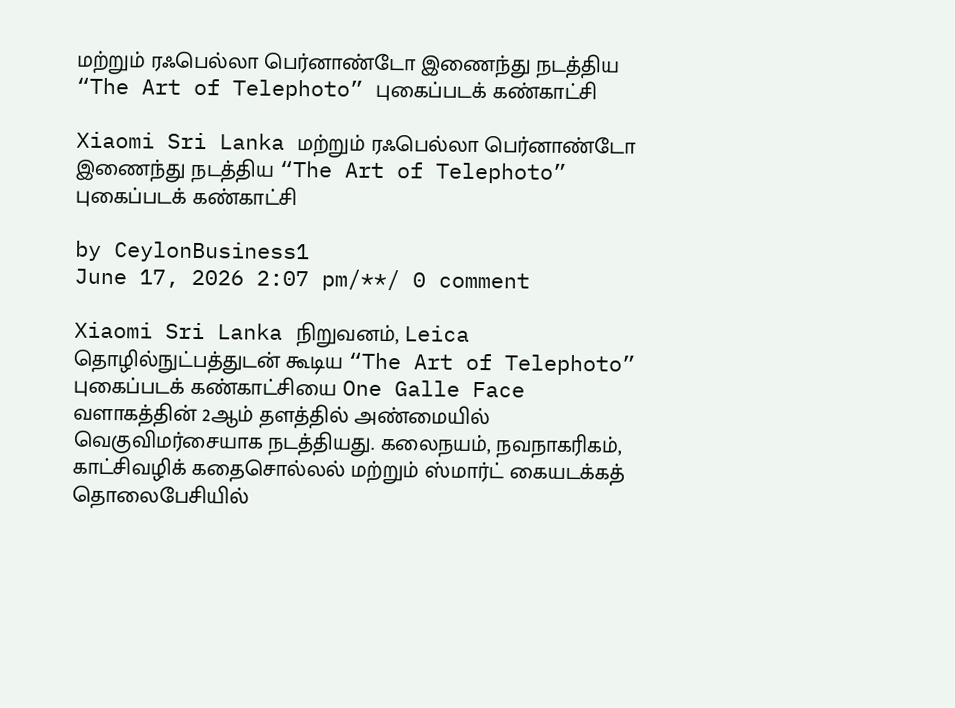மற்றும் ரஃபெல்லா பெர்னாண்டோ இணைந்து நடத்திய “The Art of Telephoto” புகைப்படக் கண்காட்சி

Xiaomi Sri Lanka மற்றும் ரஃபெல்லா பெர்னாண்டோ இணைந்து நடத்திய “The Art of Telephoto” புகைப்படக் கண்காட்சி

by CeylonBusiness1
June 17, 2026 2:07 pm/**/ 0 comment

Xiaomi Sri Lanka நிறுவனம், Leica தொழில்நுட்பத்துடன் கூடிய “The Art of Telephoto” புகைப்படக் கண்காட்சியை One Galle Face வளாகத்தின் 2ஆம் தளத்தில் அண்மையில் வெகுவிமர்சையாக நடத்தியது. கலைநயம், நவநாகரிகம், காட்சிவழிக் கதைசொல்லல் மற்றும் ஸ்மார்ட் கையடக்கத் தொலைபேசியில்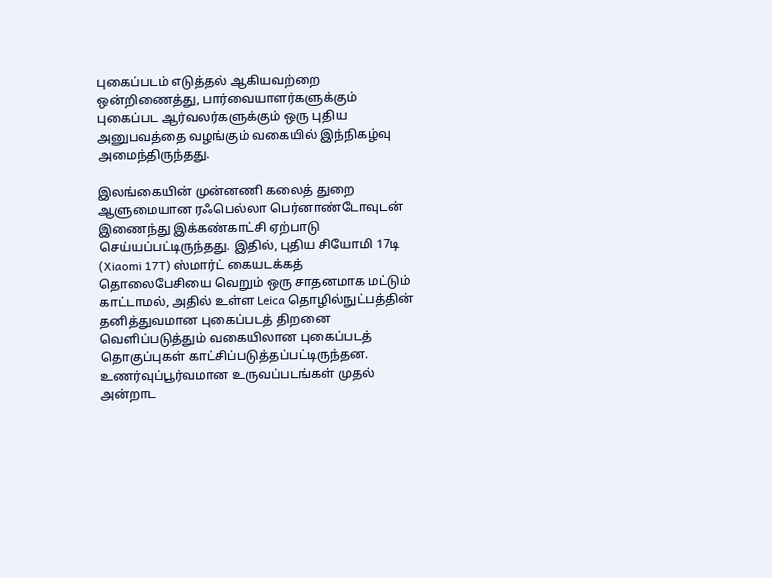புகைப்படம் எடுத்தல் ஆகியவற்றை ஒன்றிணைத்து, பார்வையாளர்களுக்கும் புகைப்பட ஆர்வலர்களுக்கும் ஒரு புதிய அனுபவத்தை வழங்கும் வகையில் இந்நிகழ்வு அமைந்திருந்தது.

இலங்கையின் முன்னணி கலைத் துறை ஆளுமையான ரஃபெல்லா பெர்னாண்டோவுடன் இணைந்து இக்கண்காட்சி ஏற்பாடு செய்யப்பட்டிருந்தது. இதில், புதிய சியோமி 17டி (Xiaomi 17T) ஸ்மார்ட் கையடக்கத் தொலைபேசியை வெறும் ஒரு சாதனமாக மட்டும் காட்டாமல், அதில் உள்ள Leica தொழில்நுட்பத்தின் தனித்துவமான புகைப்படத் திறனை வெளிப்படுத்தும் வகையிலான புகைப்படத் தொகுப்புகள் காட்சிப்படுத்தப்பட்டிருந்தன. உணர்வுப்பூர்வமான உருவப்படங்கள் முதல் அன்றாட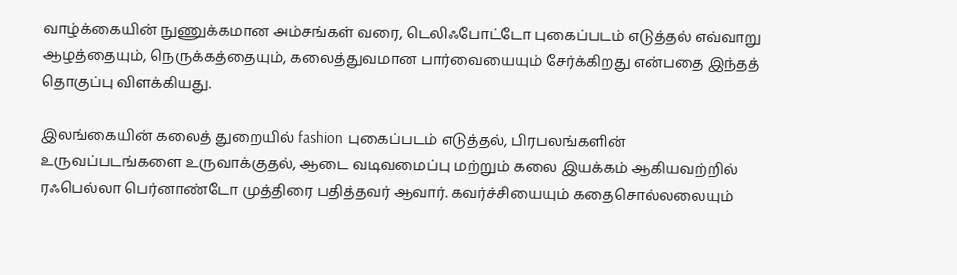வாழ்க்கையின் நுணுக்கமான அம்சங்கள் வரை, டெலிஃபோட்டோ புகைப்படம் எடுத்தல் எவ்வாறு ஆழத்தையும், நெருக்கத்தையும், கலைத்துவமான பார்வையையும் சேர்க்கிறது என்பதை இந்தத் தொகுப்பு விளக்கியது.

இலங்கையின் கலைத் துறையில் fashion புகைப்படம் எடுத்தல், பிரபலங்களின் உருவப்படங்களை உருவாக்குதல், ஆடை வடிவமைப்பு மற்றும் கலை இயக்கம் ஆகியவற்றில் ரஃபெல்லா பெர்னாண்டோ முத்திரை பதித்தவர் ஆவார். கவர்ச்சியையும் கதைசொல்லலையும்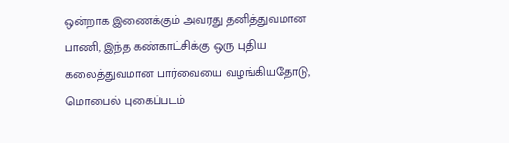ஒன்றாக இணைக்கும் அவரது தனித்துவமான பாணி, இந்த கண்காட்சிக்கு ஒரு புதிய கலைத்துவமான பார்வையை வழங்கியதோடு, மொபைல் புகைப்படம்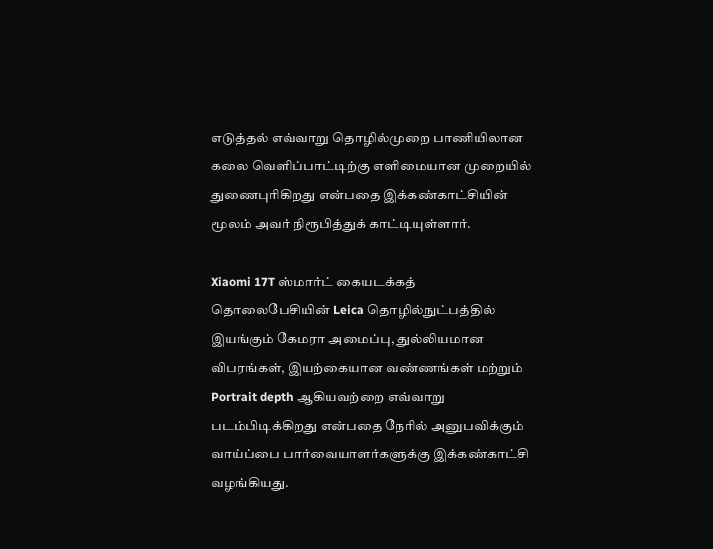எடுத்தல் எவ்வாறு தொழில்முறை பாணியிலான கலை வெளிப்பாட்டிற்கு எளிமையான முறையில் துணைபுரிகிறது என்பதை இக்கண்காட்சியின் மூலம் அவர் நிரூபித்துக் காட்டியுள்ளார்.

Xiaomi 17T ஸ்மார்ட் கையடக்கத் தொலைபேசியின் Leica தொழில்நுட்பத்தில் இயங்கும் கேமரா அமைப்பு, துல்லியமான விபரங்கள், இயற்கையான வண்ணங்கள் மற்றும் Portrait depth ஆகியவற்றை எவ்வாறு படம்பிடிக்கிறது என்பதை நேரில் அனுபவிக்கும் வாய்ப்பை பார்வையாளர்களுக்கு இக்கண்காட்சி வழங்கியது.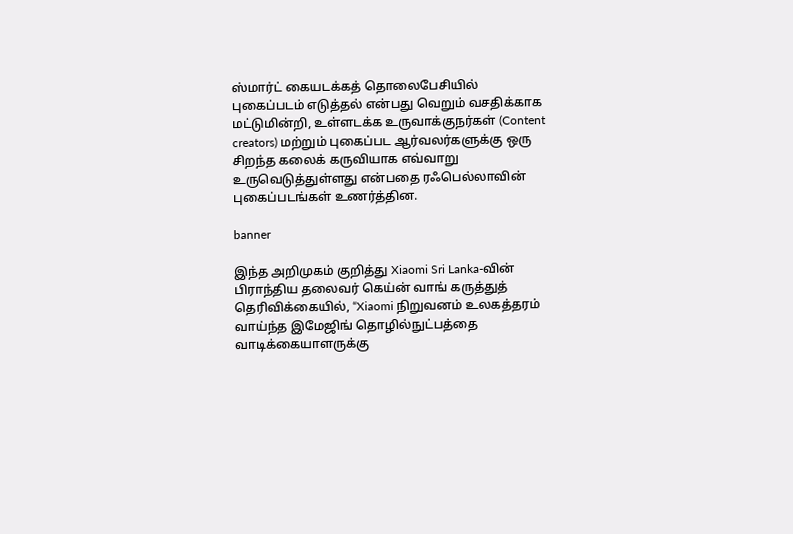ஸ்மார்ட் கையடக்கத் தொலைபேசியில் புகைப்படம் எடுத்தல் என்பது வெறும் வசதிக்காக மட்டுமின்றி, உள்ளடக்க உருவாக்குநர்கள் (Content creators) மற்றும் புகைப்பட ஆர்வலர்களுக்கு ஒரு சிறந்த கலைக் கருவியாக எவ்வாறு உருவெடுத்துள்ளது என்பதை ரஃபெல்லாவின் புகைப்படங்கள் உணர்த்தின.

banner

இந்த அறிமுகம் குறித்து Xiaomi Sri Lanka-வின் பிராந்திய தலைவர் கெய்ன் வாங் கருத்துத் தெரிவிக்கையில், “Xiaomi நிறுவனம் உலகத்தரம் வாய்ந்த இமேஜிங் தொழில்நுட்பத்தை வாடிக்கையாளருக்கு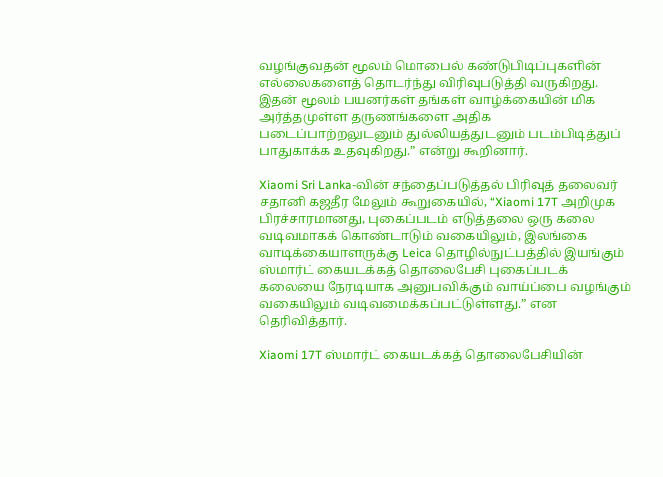வழங்குவதன் மூலம் மொபைல் கண்டுபிடிப்புகளின் எல்லைகளைத் தொடர்ந்து விரிவுபடுத்தி வருகிறது. இதன் மூலம் பயனர்கள் தங்கள் வாழ்க்கையின் மிக அர்த்தமுள்ள தருணங்களை அதிக படைப்பாற்றலுடனும் துல்லியத்துடனும் படம்பிடித்துப் பாதுகாக்க உதவுகிறது.” என்று கூறினார்.

Xiaomi Sri Lanka-வின் சந்தைப்படுத்தல் பிரிவுத் தலைவர் சதானி கஜதீர மேலும் கூறுகையில், “Xiaomi 17T அறிமுக பிரச்சாரமானது, புகைப்படம் எடுத்தலை ஒரு கலை வடிவமாகக் கொண்டாடும் வகையிலும், இலங்கை வாடிக்கையாளருக்கு Leica தொழில்நுட்பத்தில் இயங்கும் ஸ்மார்ட் கையடக்கத் தொலைபேசி புகைப்படக் கலையை நேரடியாக அனுபவிக்கும் வாய்ப்பை வழங்கும் வகையிலும் வடிவமைக்கப்பட்டுள்ளது.” என தெரிவித்தார்.

Xiaomi 17T ஸ்மார்ட் கையடக்கத் தொலைபேசியின்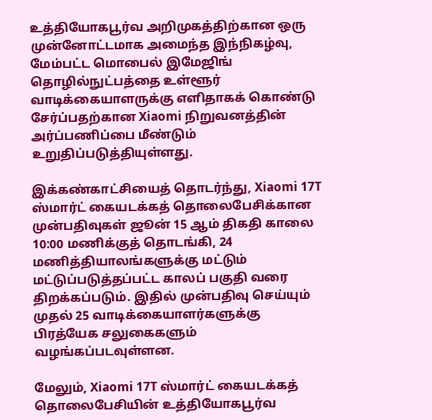உத்தியோகபூர்வ அறிமுகத்திற்கான ஒரு முன்னோட்டமாக அமைந்த இந்நிகழ்வு, மேம்பட்ட மொபைல் இமேஜிங் தொழில்நுட்பத்தை உள்ளூர் வாடிக்கையாளருக்கு எளிதாகக் கொண்டு சேர்ப்பதற்கான Xiaomi நிறுவனத்தின் அர்ப்பணிப்பை மீண்டும் உறுதிப்படுத்தியுள்ளது.

இக்கண்காட்சியைத் தொடர்ந்து, Xiaomi 17T ஸ்மார்ட் கையடக்கத் தொலைபேசிக்கான முன்பதிவுகள் ஜூன் 15 ஆம் திகதி காலை 10:00 மணிக்குத் தொடங்கி, 24 மணித்தியாலங்களுக்கு மட்டும் மட்டுப்படுத்தப்பட்ட காலப் பகுதி வரை திறக்கப்படும். இதில் முன்பதிவு செய்யும் முதல் 25 வாடிக்கையாளர்களுக்கு பிரத்யேக சலுகைகளும் வழங்கப்படவுள்ளன.

மேலும், Xiaomi 17T ஸ்மார்ட் கையடக்கத் தொலைபேசியின் உத்தியோகபூர்வ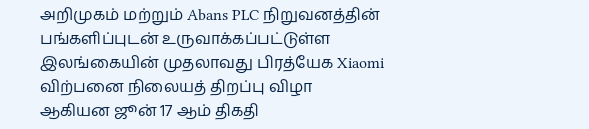அறிமுகம் மற்றும் Abans PLC நிறுவனத்தின் பங்களிப்புடன் உருவாக்கப்பட்டுள்ள இலங்கையின் முதலாவது பிரத்யேக Xiaomi விற்பனை நிலையத் திறப்பு விழா ஆகியன ஜூன் 17 ஆம் திகதி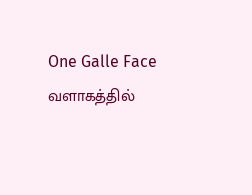One Galle Face வளாகத்தில்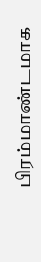பிரம்மாண்டமாக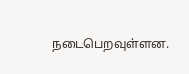நடைபெறவுள்ளன.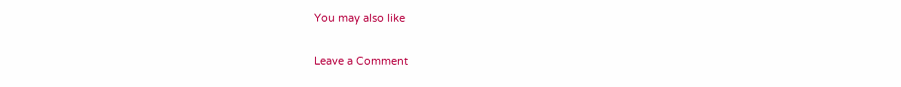You may also like

Leave a Comment